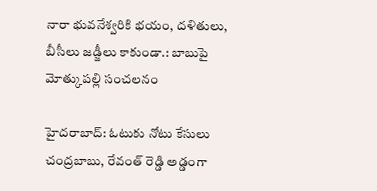నారా భువనేశ్వరికి భయం, దళితులు, బీసీలు జడ్జీలు కాకుండా.: బాబుపై మోత్కుపల్లి సంచలనం

హైదరాబాద్: ఓటుకు నోటు కేసులు చంద్రబాబు, రేవంత్ రెడ్డి అడ్డంగా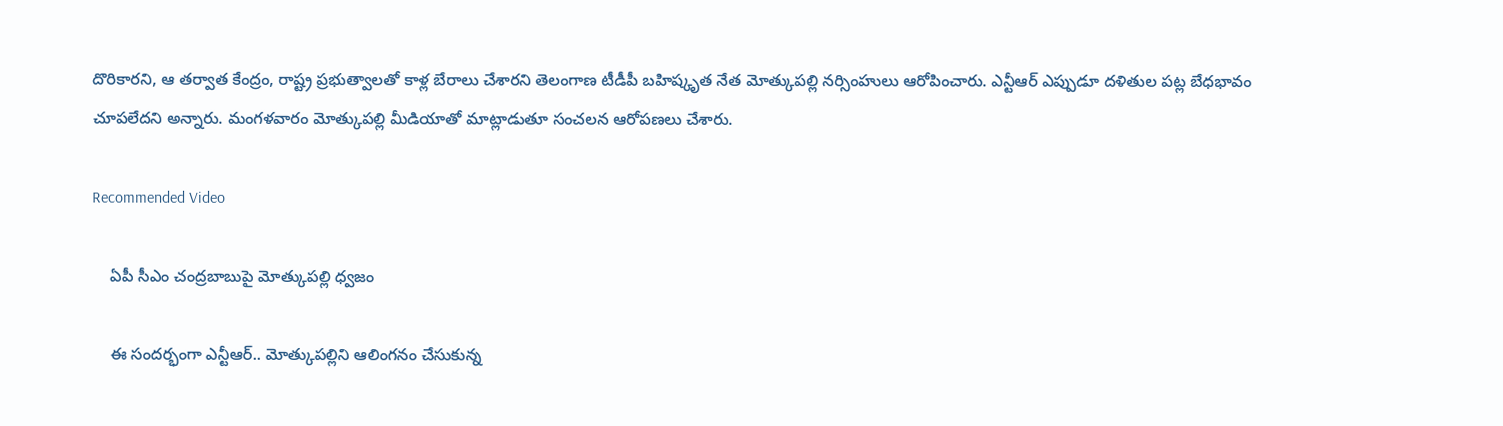దొరికారని, ఆ తర్వాత కేంద్రం, రాష్ట్ర ప్రభుత్వాలతో కాళ్ల బేరాలు చేశారని తెలంగాణ టీడీపీ బహిష్కృత నేత మోత్కుపల్లి నర్సింహులు ఆరోపించారు. ఎన్టీఆర్ ఎప్పుడూ దళితుల పట్ల బేధభావం చూపలేదని అన్నారు. మంగళవారం మోత్కుపల్లి మీడియాతో మాట్లాడుతూ సంచలన ఆరోపణలు చేశారు.

Recommended Video

    ఏపీ సీఎం చంద్రబాబుపై మోత్కుపల్లి ధ్వజం

    ఈ సందర్భంగా ఎన్టీఆర్.. మోత్కుపల్లిని ఆలింగనం చేసుకున్న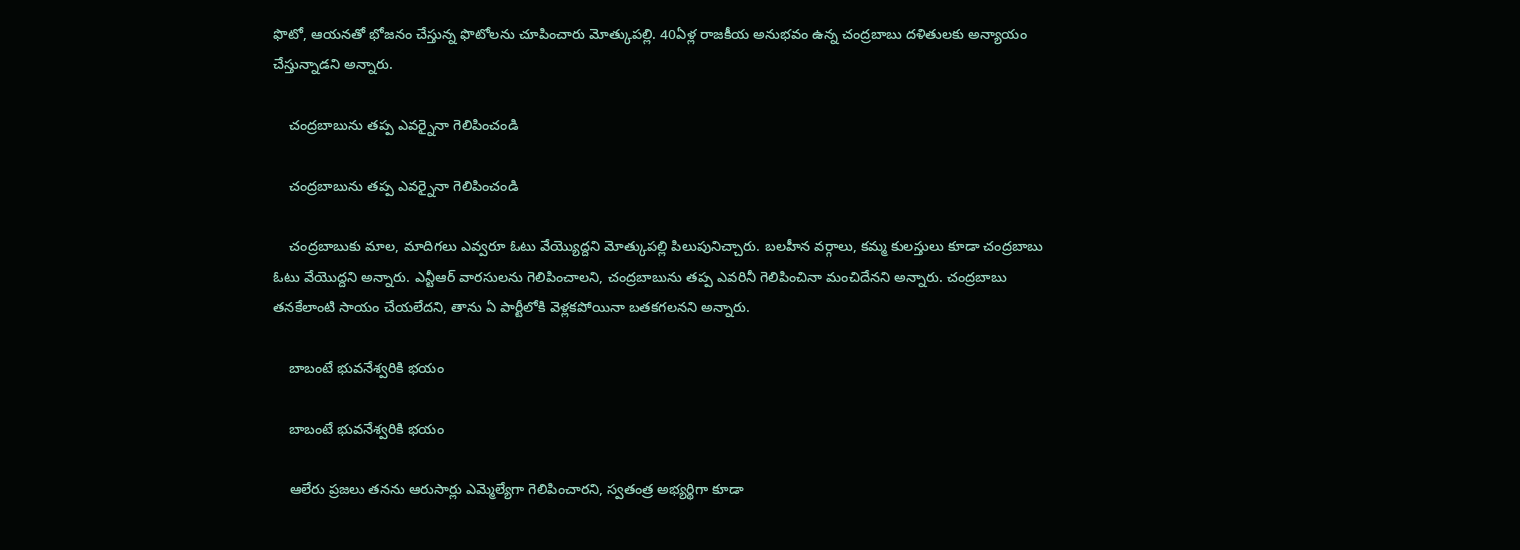ఫొటో, ఆయనతో భోజనం చేస్తున్న ఫొటోలను చూపించారు మోత్కుపల్లి. 40ఏళ్ల రాజకీయ అనుభవం ఉన్న చంద్రబాబు దళితులకు అన్యాయం చేస్తున్నాడని అన్నారు.

    చంద్రబాబును తప్ప ఎవర్నైనా గెలిపించండి

    చంద్రబాబును తప్ప ఎవర్నైనా గెలిపించండి

    చంద్రబాబుకు మాల, మాదిగలు ఎవ్వరూ ఓటు వేయ్యొద్దని మోత్కుపల్లి పిలుపునిచ్చారు. బలహీన వర్గాలు, కమ్మ కులస్తులు కూడా చంద్రబాబు ఓటు వేయొద్దని అన్నారు. ఎన్టీఆర్ వారసులను గెలిపించాలని, చంద్రబాబును తప్ప ఎవరినీ గెలిపించినా మంచిదేనని అన్నారు. చంద్రబాబు తనకేలాంటి సాయం చేయలేదని, తాను ఏ పార్టీలోకి వెళ్లకపోయినా బతకగలనని అన్నారు.

    బాబంటే భువనేశ్వరికి భయం

    బాబంటే భువనేశ్వరికి భయం

    ఆలేరు ప్రజలు తనను ఆరుసార్లు ఎమ్మెల్యేగా గెలిపించారని, స్వతంత్ర అభ్యర్థిగా కూడా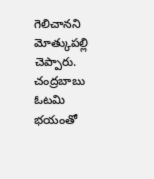గెలిచానని మోత్కుపల్లి చెప్పారు. చంద్రబాబు ఓటమి భయంతో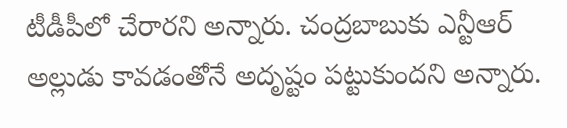టీడీపీలో చేరారని అన్నారు. చంద్రబాబుకు ఎన్టీఆర్ అల్లుడు కావడంతోనే అదృష్టం పట్టుకుందని అన్నారు.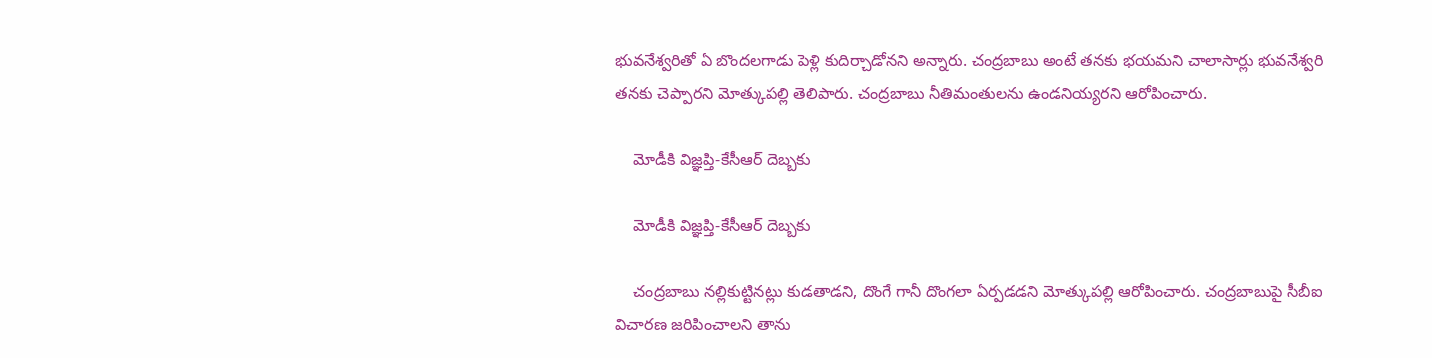భువనేశ్వరితో ఏ బొందలగాడు పెళ్లి కుదిర్చాడోనని అన్నారు. చంద్రబాబు అంటే తనకు భయమని చాలాసార్లు భువనేశ్వరి తనకు చెప్పారని మోత్కుపల్లి తెలిపారు. చంద్రబాబు నీతిమంతులను ఉండనియ్యరని ఆరోపించారు.

    మోడీకి విజ్ఞప్తి-కేసీఆర్ దెబ్బకు

    మోడీకి విజ్ఞప్తి-కేసీఆర్ దెబ్బకు

    చంద్రబాబు నల్లికుట్టినట్లు కుడతాడని, దొంగే గానీ దొంగలా ఏర్పడడని మోత్కుపల్లి ఆరోపించారు. చంద్రబాబుపై సీబీఐ విచారణ జరిపించాలని తాను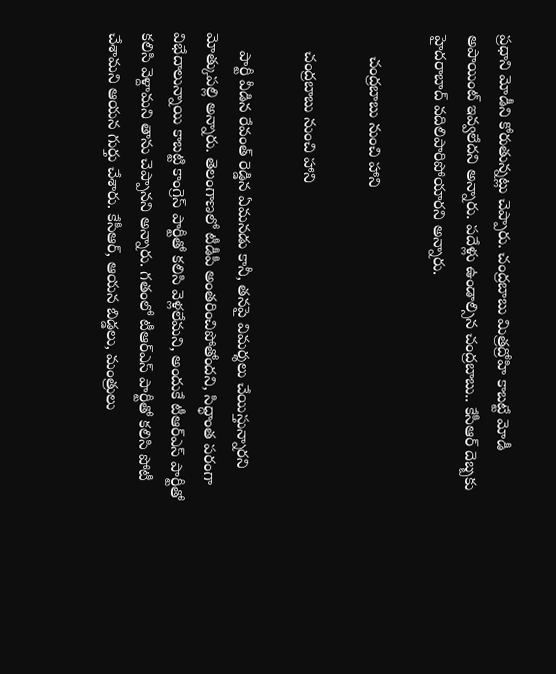ప్రధాని మోడీని కోరుతున్నట్లు చెప్పారు. చంద్రబాబు మిత్రద్రోహి కాబట్టే మోడీ అపాయింట్ ఇవ్వలేదని అన్నారు. పదేళ్లు ఉండాల్సిన చంద్రబాబు.. కేసీఆర్ దెబ్బకు హైదరాబాద్ వదిలిపారిపోయారని అన్నారు.

     చంద్రబాబు నుంచి హాని

    చంద్రబాబు నుంచి హాని

    పార్టీ వీడిన రేవంత్ రెడ్డిన ఏమనడు కానీ, తనపై విమర్శలు చేయిస్తున్నారని మోత్కుపల్లి అన్నారు. తెలంగాణలో టీడీపీ అంతరించిపోతోందని, సిద్ధాంత పరంగా విభేదాలున్నాయి కాబట్టి కాంగ్రెస్ పార్టీతో కలిసి వెళ్లలేమని, అందుకే టీఆర్ఎస్ పార్టీతో కలిసి వెళ్దామని తాను చెప్పానని అన్నారు. గతంలో టీఆర్ఎస్ పార్టీతో కలిసి పోటీ చేశామని ఆయన గుర్తు చేశారు. కేసీఆర్, ఆయన బిడ్డలు, మంత్రులు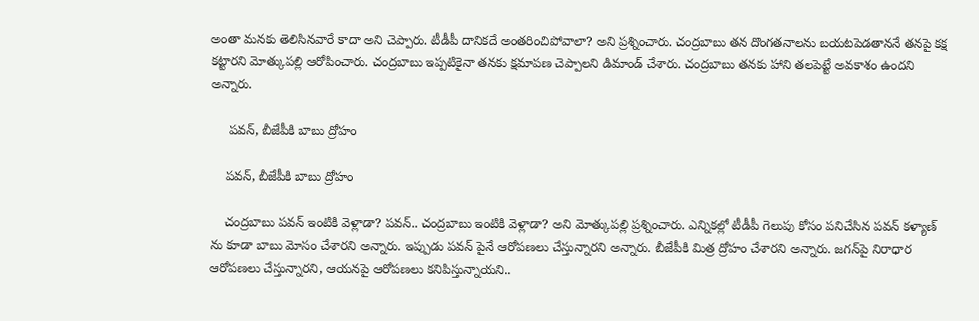అంతా మనకు తెలిసినవారే కాదా అని చెప్పారు. టీడీపీ దానికదే అంతరించిపోవాలా? అని ప్రశ్నించారు. చంద్రబాబు తన దొంగతనాలను బయటపెడతాననే తనపై కక్ష కట్టారని మోత్కుపల్లి ఆరోపించారు. చంద్రబాబు ఇప్పటికైనా తనకు క్షమాపణ చెప్పాలని డిమాండ్ చేశారు. చంద్రబాబు తనకు హాని తలపెట్టే అవకాశం ఉందని అన్నారు.

     పవన్, బీజేపీకి బాబు ద్రోహం

    పవన్, బీజేపీకి బాబు ద్రోహం

    చంద్రబాబు పవన్ ఇంటికి వెళ్లాడా? పవన్.. చంద్రబాబు ఇంటికి వెళ్లాడా? అని మోత్కుపల్లి ప్రశ్నించారు. ఎన్నికల్లో టీడీపీ గెలుపు కోసం పనిచేసిన పవన్ కళ్యాణ్ ను కూడా బాబు మోసం చేశారని అన్నారు. ఇప్పుడు పవన్ పైనే ఆరోపణలు చేస్తున్నారని అన్నారు. బీజేపీకి మిత్ర ద్రోహం చేశారని అన్నారు. జగన్‌పై నిరాధార ఆరోపణలు చేస్తున్నారని, ఆయనపై ఆరోపణలు కనిపిస్తున్నాయని..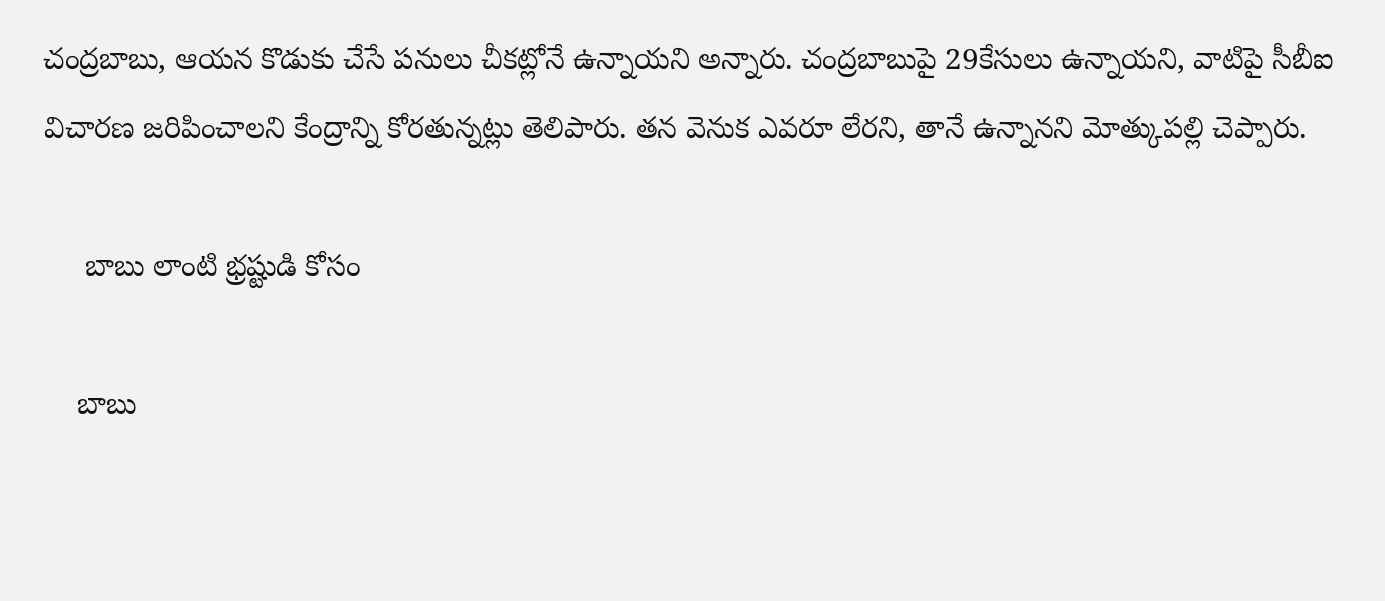చంద్రబాబు, ఆయన కొడుకు చేసే పనులు చీకట్లోనే ఉన్నాయని అన్నారు. చంద్రబాబుపై 29కేసులు ఉన్నాయని, వాటిపై సీబీఐ విచారణ జరిపించాలని కేంద్రాన్ని కోరతున్నట్లు తెలిపారు. తన వెనుక ఎవరూ లేరని, తానే ఉన్నానని మోత్కుపల్లి చెప్పారు.

     బాబు లాంటి భ్రష్టుడి కోసం

    బాబు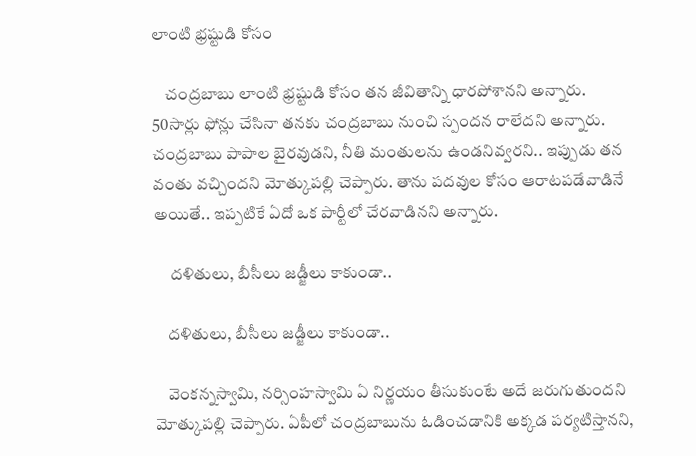లాంటి భ్రష్టుడి కోసం

    చంద్రబాబు లాంటి భ్రష్టుడి కోసం తన జీవితాన్ని ధారపోశానని అన్నారు. 50సార్లు ఫోన్లు చేసినా తనకు చంద్రబాబు నుంచి స్పందన రాలేదని అన్నారు. చంద్రబాబు పాపాల బైరవుడని, నీతి మంతులను ఉండనివ్వరని.. ఇప్పుడు తన వంతు వచ్చిందని మోత్కుపల్లి చెప్పారు. తాను పదవుల కోసం ఆరాటపడేవాడినే అయితే.. ఇప్పటికే ఏదో ఒక పార్టీలో చేరవాడినని అన్నారు.

     దళితులు, బీసీలు జడ్జీలు కాకుండా..

    దళితులు, బీసీలు జడ్జీలు కాకుండా..

    వెంకన్నస్వామి, నర్సింహస్వామి ఏ నిర్ణయం తీసుకుంటే అదే జరుగుతుందని మోత్కుపల్లి చెప్పారు. ఏపీలో చంద్రబాబును ఓడించడానికి అక్కడ పర్యటిస్తానని,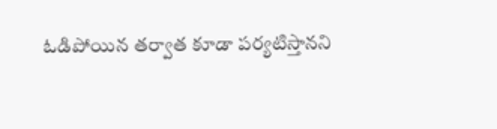ఓడిపోయిన తర్వాత కూడా పర్యటిస్తానని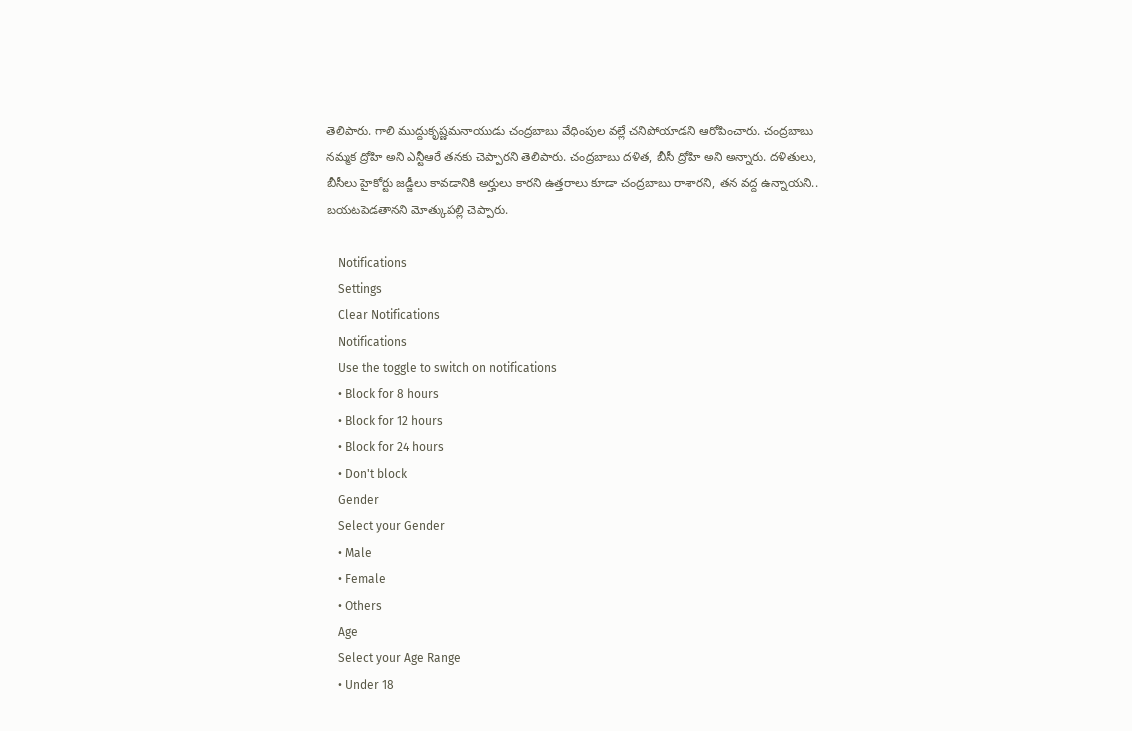తెలిపారు. గాలి ముద్దుకృష్ణమనాయుడు చంద్రబాబు వేధింపుల వల్లే చనిపోయాడని ఆరోపించారు. చంద్రబాబు నమ్మక ద్రోహి అని ఎన్టీఆరే తనకు చెప్పారని తెలిపారు. చంద్రబాబు దళిత, బీసీ ద్రోహి అని అన్నారు. దళితులు, బీసీలు హైకోర్టు జడ్జీలు కావడానికి అర్హులు కారని ఉత్తరాలు కూడా చంద్రబాబు రాశారని, తన వద్ద ఉన్నాయని.. బయటపెడతానని మోత్కుపల్లి చెప్పారు.

    Notifications
    Settings
    Clear Notifications
    Notifications
    Use the toggle to switch on notifications
    • Block for 8 hours
    • Block for 12 hours
    • Block for 24 hours
    • Don't block
    Gender
    Select your Gender
    • Male
    • Female
    • Others
    Age
    Select your Age Range
    • Under 18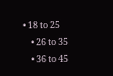• 18 to 25
    • 26 to 35
    • 36 to 45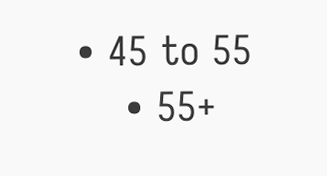• 45 to 55
    • 55+